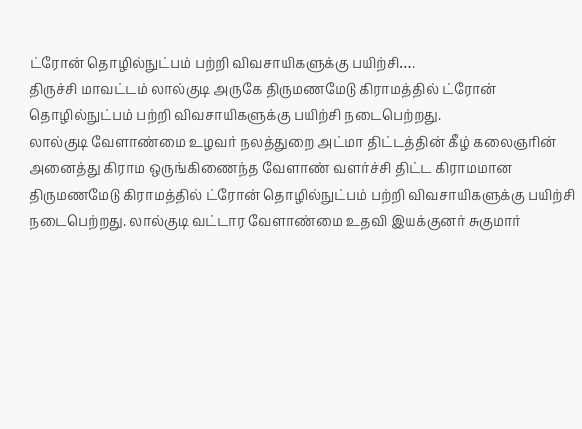ட்ரோன் தொழில்நுட்பம் பற்றி விவசாயிகளுக்கு பயிற்சி….
திருச்சி மாவட்டம் லால்குடி அருகே திருமணமேடு கிராமத்தில் ட்ரோன் தொழில்நுட்பம் பற்றி விவசாயிகளுக்கு பயிற்சி நடைபெற்றது.
லால்குடி வேளாண்மை உழவர் நலத்துறை அட்மா திட்டத்தின் கீழ் கலைஞரின் அனைத்து கிராம ஒருங்கிணைந்த வேளாண் வளர்ச்சி திட்ட கிராமமான திருமணமேடு கிராமத்தில் ட்ரோன் தொழில்நுட்பம் பற்றி விவசாயிகளுக்கு பயிற்சி நடைபெற்றது. லால்குடி வட்டார வேளாண்மை உதவி இயக்குனர் சுகுமார்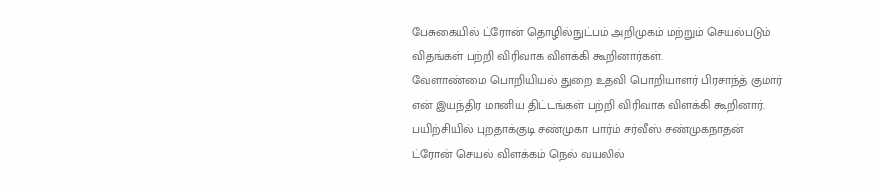பேசுகையில் ட்ரோன் தொழில்நுட்பம் அறிமுகம் மற்றும் செயல்படும் விதங்கள் பற்றி விரிவாக விளக்கி கூறினார்கள்.
வேளாண்மை பொறியியல் துறை உதவி பொறியாளர் பிரசாந்த் குமார் என் இயந்திர மானிய திட்டங்கள் பற்றி விரிவாக விளக்கி கூறினார். பயிற்சியில் புறதாக்குடி சண்முகா பார்ம் சர்வீஸ் சண்முகநாதன் ட்ரோன் செயல் விளக்கம் நெல் வயலில்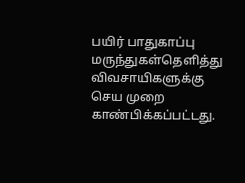பயிர் பாதுகாப்பு மருந்துகள்தெளித்து விவசாயிகளுக்கு செய முறை காண்பிக்கப்பட்டது.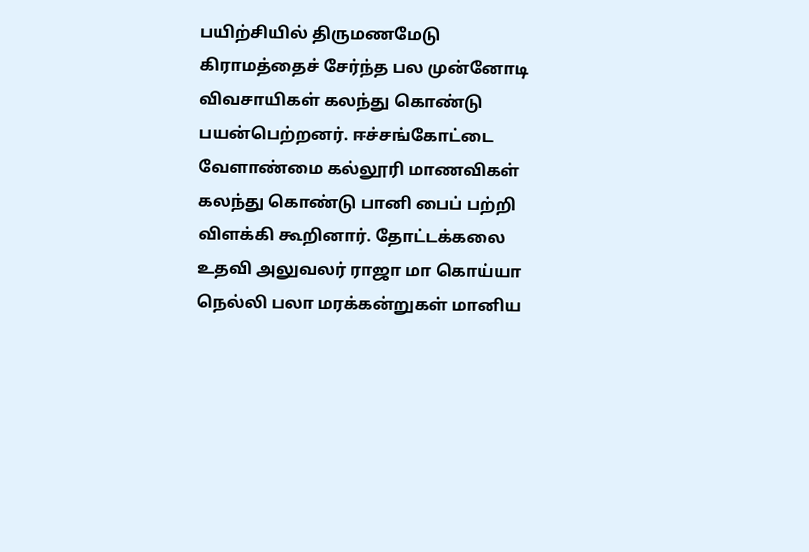பயிற்சியில் திருமணமேடு கிராமத்தைச் சேர்ந்த பல முன்னோடி விவசாயிகள் கலந்து கொண்டு பயன்பெற்றனர். ஈச்சங்கோட்டை வேளாண்மை கல்லூரி மாணவிகள் கலந்து கொண்டு பானி பைப் பற்றி விளக்கி கூறினார். தோட்டக்கலை உதவி அலுவலர் ராஜா மா கொய்யா நெல்லி பலா மரக்கன்றுகள் மானிய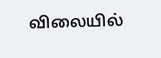விலையில்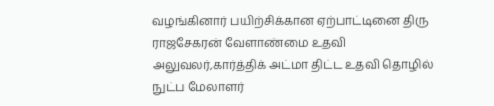வழங்கினார் பயிற்சிக்கான ஏற்பாட்டினை திரு ராஜசேகரன் வேளாண்மை உதவி அலுவலர்,கார்த்திக் அட்மா திட்ட உதவி தொழில் நுட்ப மேலாளர்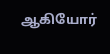ஆகியோர்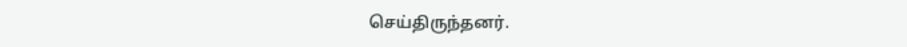செய்திருந்தனர்.